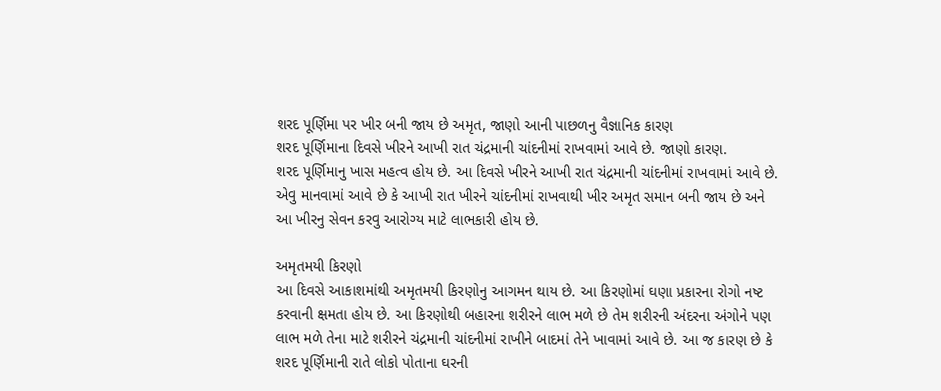શરદ પૂર્ણિમા પર ખીર બની જાય છે અમૃત, જાણો આની પાછળનુ વૈજ્ઞાનિક કારણ
શરદ પૂર્ણિમાના દિવસે ખીરને આખી રાત ચંદ્રમાની ચાંદનીમાં રાખવામાં આવે છે. જાણો કારણ.
શરદ પૂર્ણિમાનુ ખાસ મહત્વ હોય છે. આ દિવસે ખીરને આખી રાત ચંદ્રમાની ચાંદનીમાં રાખવામાં આવે છે. એવુ માનવામાં આવે છે કે આખી રાત ખીરને ચાંદનીમાં રાખવાથી ખીર અમૃત સમાન બની જાય છે અને આ ખીરનુ સેવન કરવુ આરોગ્ય માટે લાભકારી હોય છે.

અમૃતમયી કિરણો
આ દિવસે આકાશમાંથી અમૃતમયી કિરણોનુ આગમન થાય છે. આ કિરણોમાં ઘણા પ્રકારના રોગો નષ્ટ કરવાની ક્ષમતા હોય છે. આ કિરણોથી બહારના શરીરને લાભ મળે છે તેમ શરીરની અંદરના અંગોને પણ લાભ મળે તેના માટે શરીરને ચંદ્રમાની ચાંદનીમાં રાખીને બાદમાં તેને ખાવામાં આવે છે. આ જ કારણ છે કે શરદ પૂર્ણિમાની રાતે લોકો પોતાના ઘરની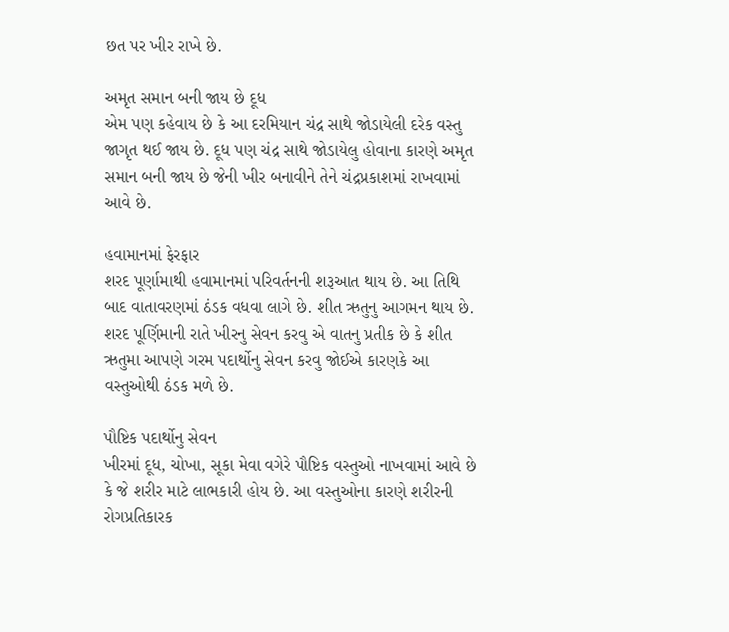છત પર ખીર રાખે છે.

અમૃત સમાન બની જાય છે દૂધ
એમ પણ કહેવાય છે કે આ દરમિયાન ચંદ્ર સાથે જોડાયેલી દરેક વસ્તુ જાગૃત થઈ જાય છે. દૂધ પણ ચંદ્ર સાથે જોડાયેલુ હોવાના કારણે અમૃત સમાન બની જાય છે જેની ખીર બનાવીને તેને ચંદ્રપ્રકાશમાં રાખવામાં આવે છે.

હવામાનમાં ફેરફાર
શરદ પૂર્ણામાથી હવામાનમાં પરિવર્તનની શરૂઆત થાય છે. આ તિથિ બાદ વાતાવરણમાં ઠંડક વધવા લાગે છે. શીત ઋતુનુ આગમન થાય છે. શરદ પૂર્ણિમાની રાતે ખીરનુ સેવન કરવુ એ વાતનુ પ્રતીક છે કે શીત ઋતુમા આપણે ગરમ પદાર્થોનુ સેવન કરવુ જોઈએ કારણકે આ વસ્તુઓથી ઠંડક મળે છે.

પૌષ્ટિક પદાર્થોનુ સેવન
ખીરમાં દૂધ, ચોખા, સૂકા મેવા વગેરે પૌષ્ટિક વસ્તુઓ નાખવામાં આવે છે કે જે શરીર માટે લાભકારી હોય છે. આ વસ્તુઓના કારણે શરીરની રોગપ્રતિકારક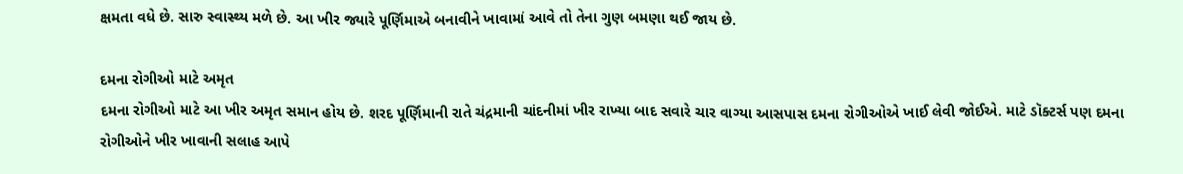ક્ષમતા વધે છે. સારુ સ્વાસ્થ્ય મળે છે. આ ખીર જ્યારે પૂર્ણિમાએ બનાવીને ખાવામાં આવે તો તેના ગુણ બમણા થઈ જાય છે.

દમના રોગીઓ માટે અમૃત
દમના રોગીઓ માટે આ ખીર અમૃત સમાન હોય છે. શરદ પૂર્ણિમાની રાતે ચંદ્રમાની ચાંદનીમાં ખીર રાખ્યા બાદ સવારે ચાર વાગ્યા આસપાસ દમના રોગીઓએ ખાઈ લેવી જોઈએ. માટે ડૉક્ટર્સ પણ દમના રોગીઓને ખીર ખાવાની સલાહ આપે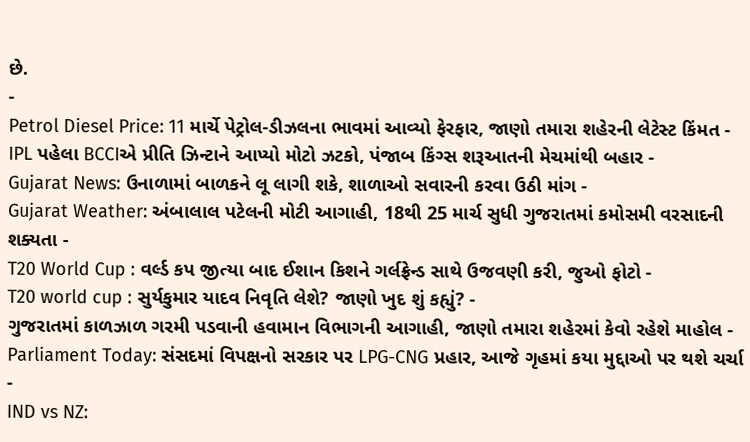છે.
-
Petrol Diesel Price: 11 માર્ચે પેટ્રોલ-ડીઝલના ભાવમાં આવ્યો ફેરફાર, જાણો તમારા શહેરની લેટેસ્ટ કિંમત -
IPL પહેલા BCCIએ પ્રીતિ ઝિન્ટાને આપ્યો મોટો ઝટકો, પંજાબ કિંગ્સ શરૂઆતની મેચમાંથી બહાર -
Gujarat News: ઉનાળામાં બાળકને લૂ લાગી શકે, શાળાઓ સવારની કરવા ઉઠી માંગ -
Gujarat Weather: અંબાલાલ પટેલની મોટી આગાહી, 18થી 25 માર્ચ સુધી ગુજરાતમાં કમોસમી વરસાદની શક્યતા -
T20 World Cup : વર્લ્ડ કપ જીત્યા બાદ ઈશાન કિશને ગર્લફ્રેન્ડ સાથે ઉજવણી કરી, જુઓ ફોટો -
T20 world cup : સુર્યકુમાર યાદવ નિવૃતિ લેશે? જાણો ખુદ શું કહ્યું? -
ગુજરાતમાં કાળઝાળ ગરમી પડવાની હવામાન વિભાગની આગાહી, જાણો તમારા શહેરમાં કેવો રહેશે માહોલ -
Parliament Today: સંસદમાં વિપક્ષનો સરકાર પર LPG-CNG પ્રહાર, આજે ગૃહમાં કયા મુદ્દાઓ પર થશે ચર્ચા -
IND vs NZ: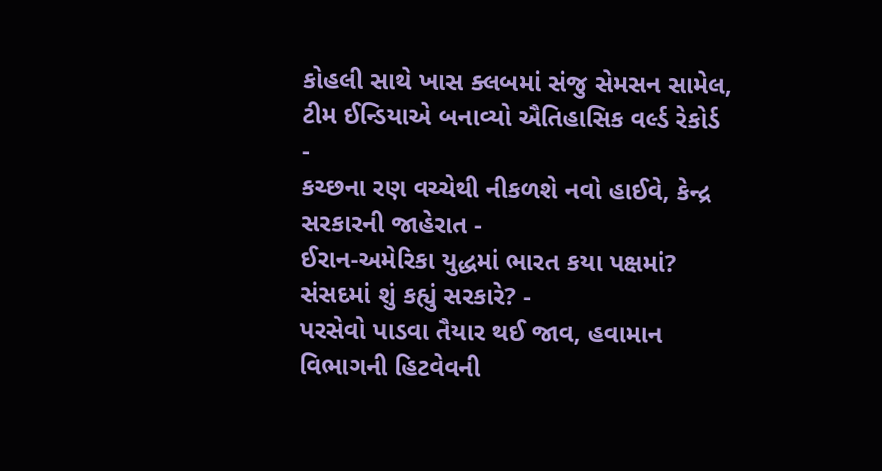કોહલી સાથે ખાસ ક્લબમાં સંજુ સેમસન સામેલ, ટીમ ઈન્ડિયાએ બનાવ્યો ઐતિહાસિક વર્લ્ડ રેકોર્ડ -
કચ્છના રણ વચ્ચેથી નીકળશે નવો હાઈવે, કેન્દ્ર સરકારની જાહેરાત -
ઈરાન-અમેરિકા યુદ્ધમાં ભારત કયા પક્ષમાં? સંસદમાં શું કહ્યું સરકારે? -
પરસેવો પાડવા તૈયાર થઈ જાવ, હવામાન વિભાગની હિટવેવની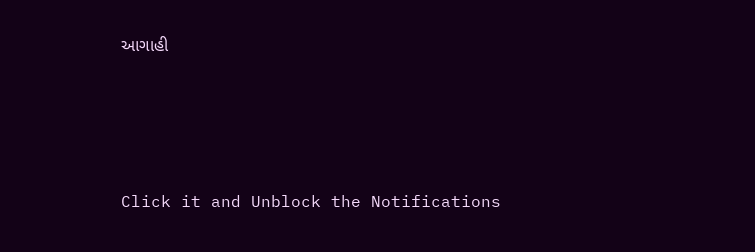આગાહી






Click it and Unblock the Notifications